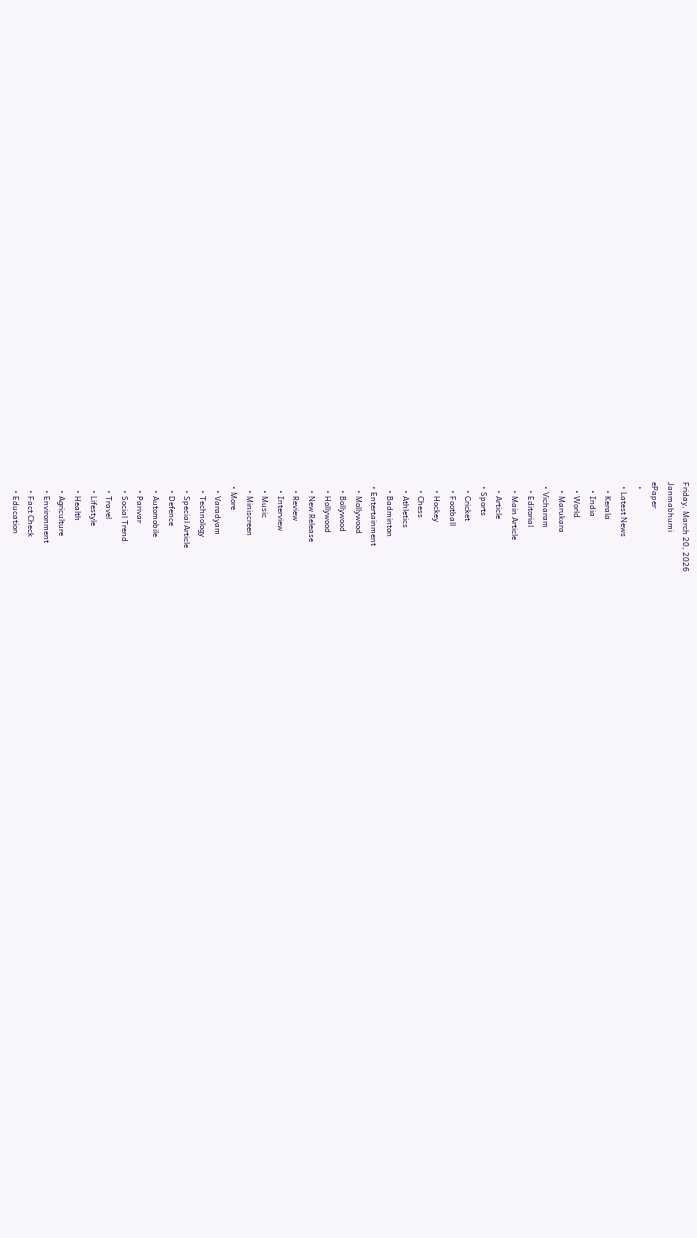Friday, March 20, 2026
Janmabhumi
ePaper
  •
  • Latest News
    • Kerala
    • India
    • World
    • Marukara
  • Vicharam
    • Editorial
    • Main Article
    • Article
  • Sports
    • Cricket
    • Football
    • Hockey
    • Chess
    • Athletics
    • Badminton
  • Entertainment
    • Mollywood
    • Bollywood
    • Hollywood
    • New Release
    • Review
    • Interview
    • Music
    • Miniscreen
  • More
    • Varadyam
    • Technology
    • Special Article
    • Defence
    • Automobile
    • Parivar
    • Social Trend
    • Travel
    • Lifestyle
    • Health
    • Agriculture
    • Environment
    • Fact Check
    • Education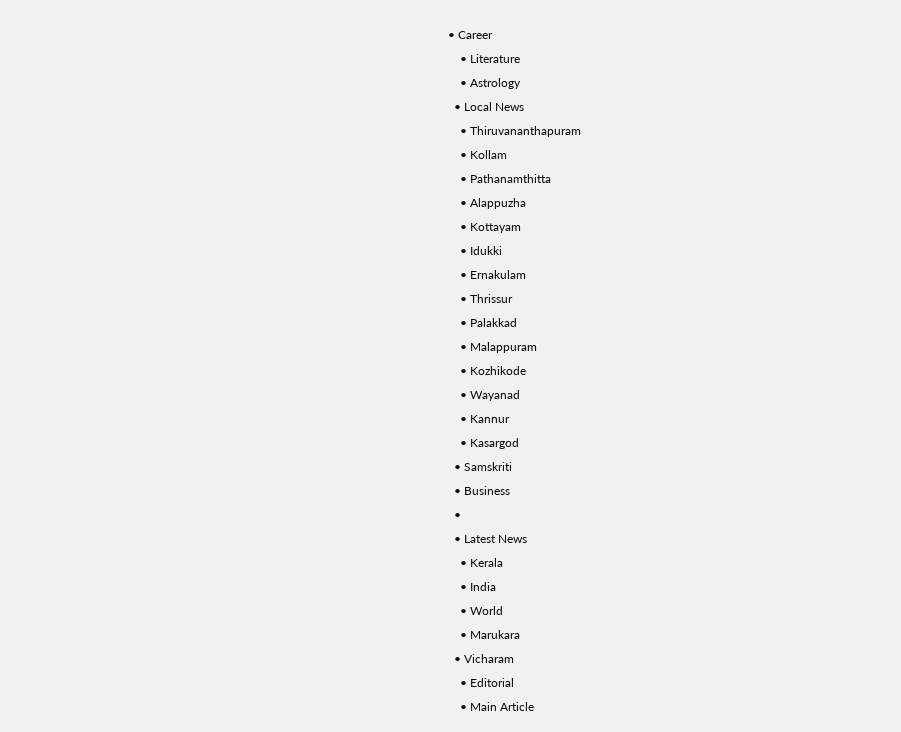• Career
    • Literature
    • Astrology
  • Local News
    • Thiruvananthapuram
    • Kollam
    • Pathanamthitta
    • Alappuzha
    • Kottayam
    • Idukki
    • Ernakulam
    • Thrissur
    • Palakkad
    • Malappuram
    • Kozhikode
    • Wayanad
    • Kannur
    • Kasargod
  • Samskriti
  • Business
  •
  • Latest News
    • Kerala
    • India
    • World
    • Marukara
  • Vicharam
    • Editorial
    • Main Article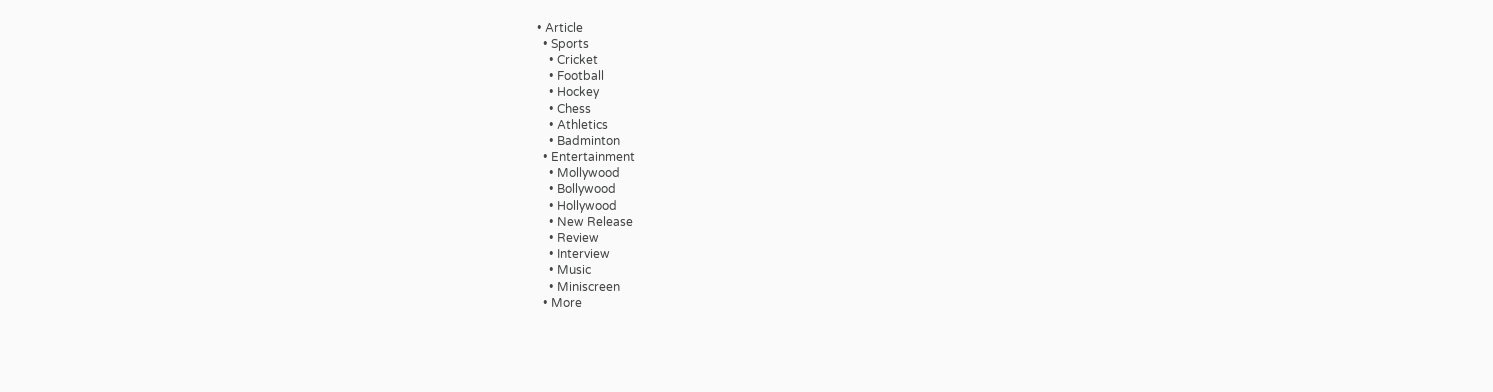• Article
  • Sports
    • Cricket
    • Football
    • Hockey
    • Chess
    • Athletics
    • Badminton
  • Entertainment
    • Mollywood
    • Bollywood
    • Hollywood
    • New Release
    • Review
    • Interview
    • Music
    • Miniscreen
  • More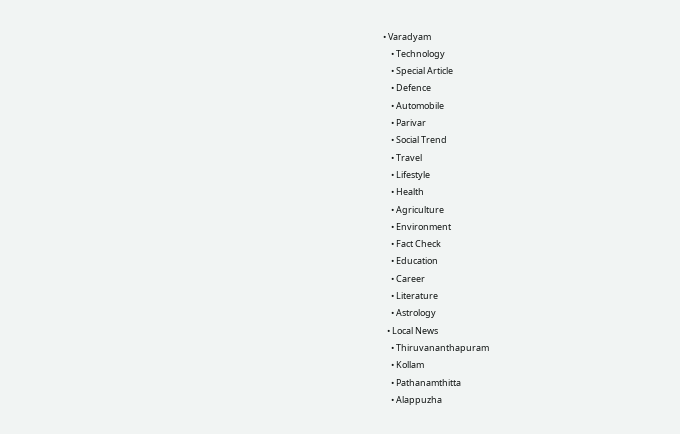• Varadyam
    • Technology
    • Special Article
    • Defence
    • Automobile
    • Parivar
    • Social Trend
    • Travel
    • Lifestyle
    • Health
    • Agriculture
    • Environment
    • Fact Check
    • Education
    • Career
    • Literature
    • Astrology
  • Local News
    • Thiruvananthapuram
    • Kollam
    • Pathanamthitta
    • Alappuzha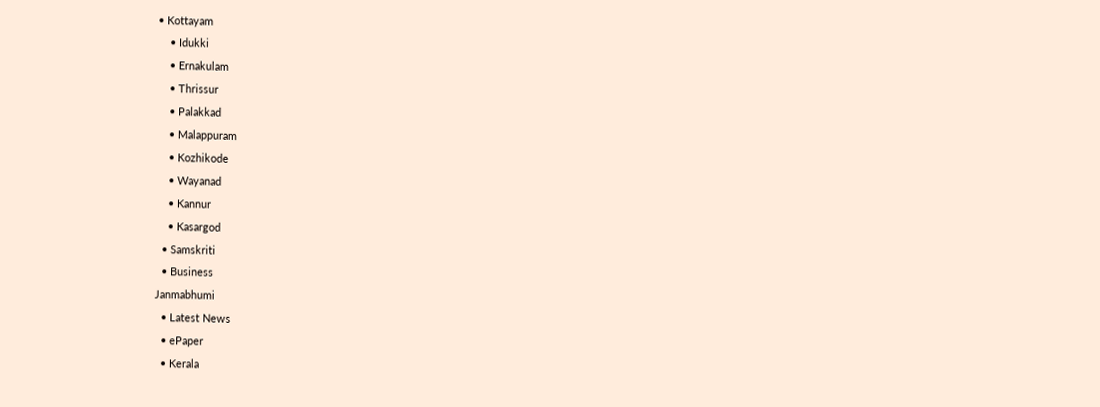• Kottayam
    • Idukki
    • Ernakulam
    • Thrissur
    • Palakkad
    • Malappuram
    • Kozhikode
    • Wayanad
    • Kannur
    • Kasargod
  • Samskriti
  • Business
Janmabhumi
  • Latest News
  • ePaper
  • Kerala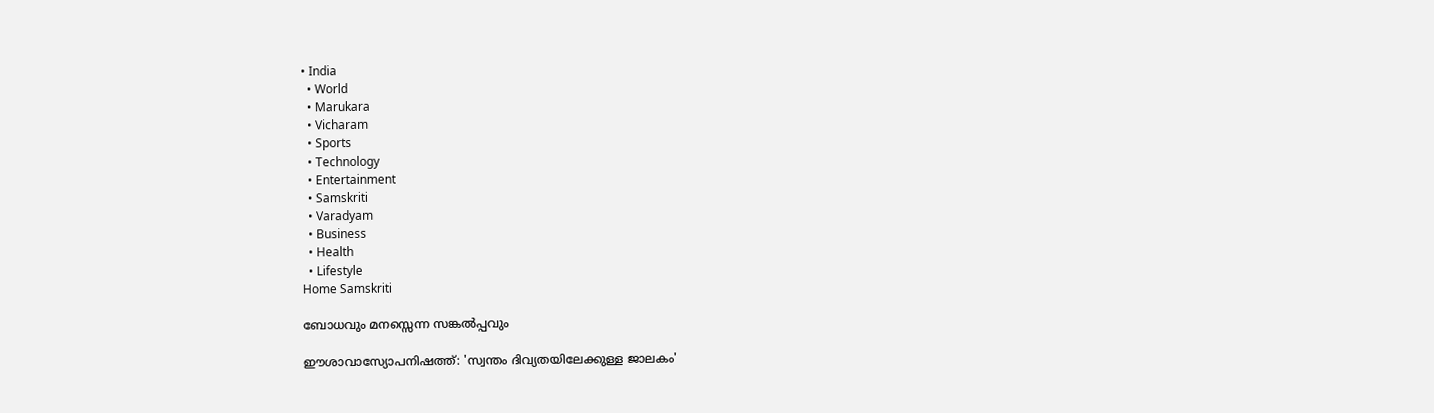• India
  • World
  • Marukara
  • Vicharam
  • Sports
  • Technology
  • Entertainment
  • Samskriti
  • Varadyam
  • Business
  • Health
  • Lifestyle
Home Samskriti

ബോധവും മനസ്സെന്ന സങ്കല്‍പ്പവും

ഈശാവാസ്യോപനിഷത്ത്: 'സ്വന്തം ദിവ്യതയിലേക്കുള്ള ജാലകം'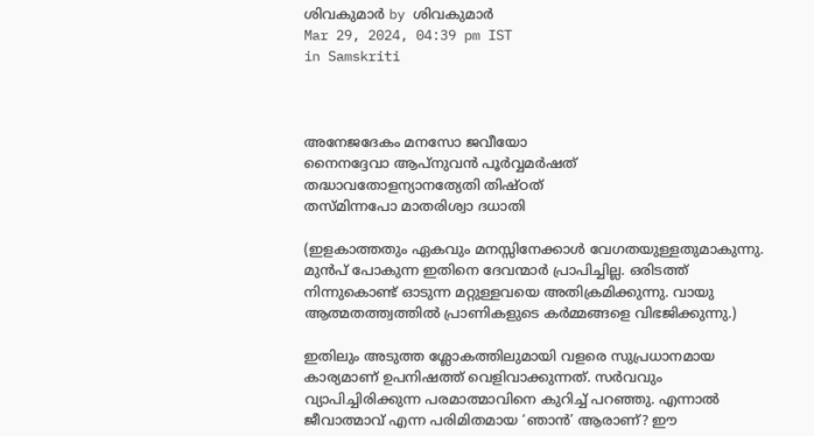ശിവകുമാര്‍ by ശിവകുമാര്‍
Mar 29, 2024, 04:39 pm IST
in Samskriti



അനേജദേകം മനസോ ജവീയോ
നൈനദ്ദേവാ ആപ്‌നുവന്‍ പൂര്‍വ്വമര്‍ഷത്
തദ്ധാവതോളന്യാനത്യേതി തിഷ്ഠത്
തസ്മിന്നപോ മാതരിശ്വാ ദധാതി

(ഇളകാത്തതും ഏകവും മനസ്സിനേക്കാള്‍ വേഗതയുള്ളതുമാകുന്നു. മുന്‍പ് പോകുന്ന ഇതിനെ ദേവന്മാര്‍ പ്രാപിച്ചില്ല. ഒരിടത്ത് നിന്നുകൊണ്ട് ഓടുന്ന മറ്റുള്ളവയെ അതിക്രമിക്കുന്നു. വായു ആത്മതത്ത്വത്തില്‍ പ്രാണികളുടെ കര്‍മ്മങ്ങളെ വിഭജിക്കുന്നു.)

ഇതിലും അടുത്ത ശ്ലോകത്തിലുമായി വളരെ സുപ്രധാനമായ കാര്യമാണ് ഉപനിഷത്ത് വെളിവാക്കുന്നത്. സര്‍വവും വ്യാപിച്ചിരിക്കുന്ന പരമാത്മാവിനെ കുറിച്ച് പറഞ്ഞു. എന്നാല്‍ ജീവാത്മാവ് എന്ന പരിമിതമായ ‘ഞാന്‍’ ആരാണ്? ഈ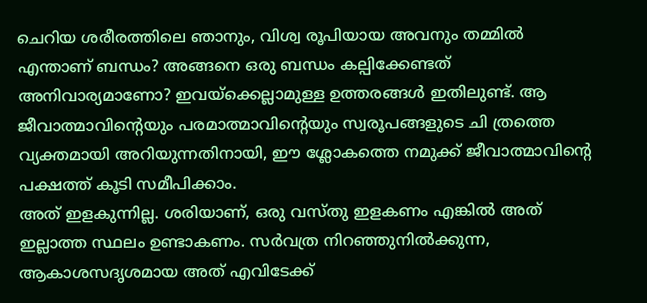ചെറിയ ശരീരത്തിലെ ഞാനും, വിശ്വ രൂപിയായ അവനും തമ്മില്‍ എന്താണ് ബന്ധം? അങ്ങനെ ഒരു ബന്ധം കല്പിക്കേണ്ടത് അനിവാര്യമാണോ? ഇവയ്‌ക്കെല്ലാമുള്ള ഉത്തരങ്ങള്‍ ഇതിലുണ്ട്. ആ ജീവാത്മാവിന്റെയും പരമാത്മാവിന്റെയും സ്വരൂപങ്ങളുടെ ചി ത്രത്തെ വ്യക്തമായി അറിയുന്നതിനായി, ഈ ശ്ലോകത്തെ നമുക്ക് ജീവാത്മാവിന്റെ പക്ഷത്ത് കൂടി സമീപിക്കാം.
അത് ഇളകുന്നില്ല. ശരിയാണ്, ഒരു വസ്തു ഇളകണം എങ്കില്‍ അത് ഇല്ലാത്ത സ്ഥലം ഉണ്ടാകണം. സര്‍വത്ര നിറഞ്ഞുനില്‍ക്കുന്ന, ആകാശസദൃശമായ അത് എവിടേക്ക്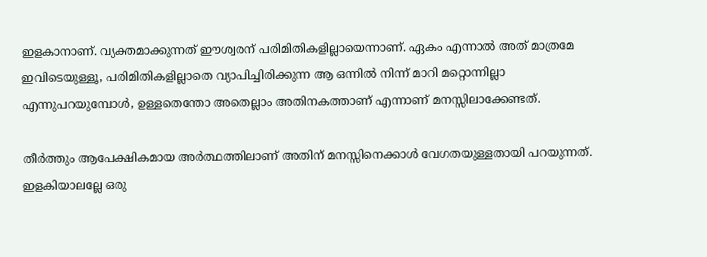ഇളകാനാണ്. വ്യക്തമാക്കുന്നത് ഈശ്വരന് പരിമിതികളില്ലായെന്നാണ്. ഏകം എന്നാല്‍ അത് മാത്രമേ ഇവിടെയുള്ളൂ, പരിമിതികളില്ലാതെ വ്യാപിച്ചിരിക്കുന്ന ആ ഒന്നില്‍ നിന്ന് മാറി മറ്റൊന്നില്ലാ എന്നുപറയുമ്പോള്‍, ഉള്ളതെന്തോ അതെല്ലാം അതിനകത്താണ് എന്നാണ് മനസ്സിലാക്കേണ്ടത്.

തീര്‍ത്തും ആപേക്ഷികമായ അര്‍ത്ഥത്തിലാണ് അതിന് മനസ്സിനെക്കാള്‍ വേഗതയുള്ളതായി പറയുന്നത്. ഇളകിയാലല്ലേ ഒരു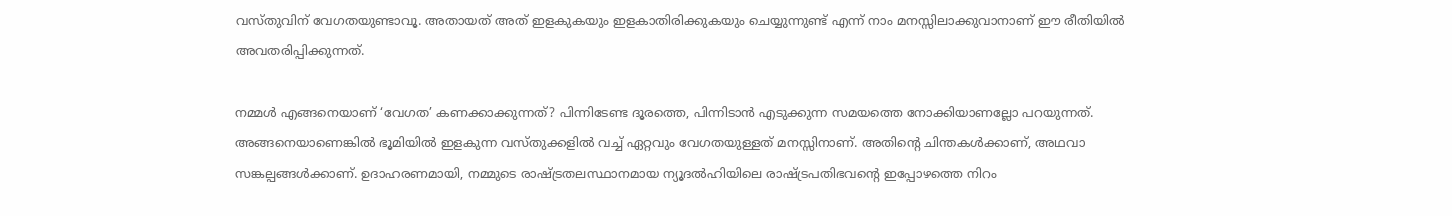വസ്തുവിന് വേഗതയുണ്ടാവൂ. അതായത് അത് ഇളകുകയും ഇളകാതിരിക്കുകയും ചെയ്യുന്നുണ്ട് എന്ന് നാം മനസ്സിലാക്കുവാനാണ് ഈ രീതിയില്‍ അവതരിപ്പിക്കുന്നത്.

നമ്മള്‍ എങ്ങനെയാണ് ‘വേഗത’ കണക്കാക്കുന്നത്? പിന്നിടേണ്ട ദൂരത്തെ, പിന്നിടാന്‍ എടുക്കുന്ന സമയത്തെ നോക്കിയാണല്ലോ പറയുന്നത്. അങ്ങനെയാണെങ്കില്‍ ഭൂമിയില്‍ ഇളകുന്ന വസ്തുക്കളില്‍ വച്ച് ഏറ്റവും വേഗതയുള്ളത് മനസ്സിനാണ്. അതിന്റെ ചിന്തകള്‍ക്കാണ്, അഥവാ സങ്കല്പങ്ങള്‍ക്കാണ്. ഉദാഹരണമായി, നമ്മുടെ രാഷ്‌ട്രതലസ്ഥാനമായ ന്യൂദല്‍ഹിയിലെ രാഷ്‌ട്രപതിഭവന്റെ ഇപ്പോഴത്തെ നിറം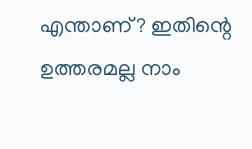എന്താണ്? ഇതിന്റെ ഉത്തരമല്ല നാം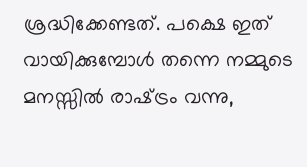ശ്രദ്ധിക്കേണ്ടത്. പക്ഷെ ഇത് വായിക്കുമ്പോള്‍ തന്നെ നമ്മുടെ മനസ്സില്‍ രാഷ്‌ട്രം വന്നു,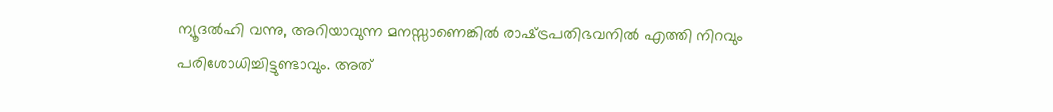ന്യൂദല്‍ഹി വന്നു, അറിയാവുന്ന മനസ്സാണെങ്കില്‍ രാഷ്‌ട്രപതിഭവനില്‍ എത്തി നിറവും പരിശോധിച്ചിട്ടുണ്ടാവും. അത്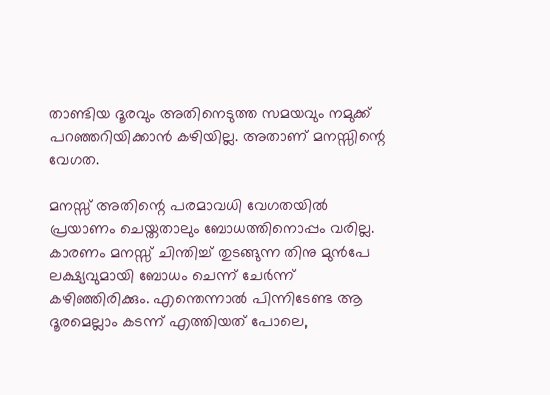താണ്ടിയ ദൂരവും അതിനെടുത്ത സമയവും നമുക്ക് പറഞ്ഞറിയിക്കാന്‍ കഴിയില്ല. അതാണ് മനസ്സിന്റെ വേഗത.

മനസ്സ് അതിന്റെ പരമാവധി വേഗതയില്‍ പ്രയാണം ചെയ്തതാലും ബോധത്തിനൊപ്പം വരില്ല. കാരണം മനസ്സ് ചിന്തിച്ച് തുടങ്ങുന്ന തിനു മുന്‍പേ ലക്ഷ്യവുമായി ബോധം ചെന്ന് ചേര്‍ന്ന് കഴിഞ്ഞിരിക്കും. എന്തെന്നാല്‍ പിന്നിടേണ്ട ആ ദൂരമെല്ലാം കടന്ന് എത്തിയത് പോലെ,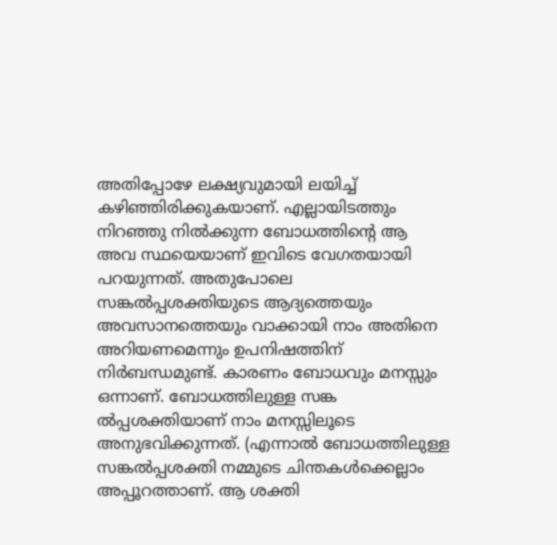അതിപ്പോഴേ ലക്ഷ്യവുമായി ലയിച്ച് കഴിഞ്ഞിരിക്കുകയാണ്. എല്ലായിടത്തും നിറഞ്ഞു നില്‍ക്കുന്ന ബോധത്തിന്റെ ആ അവ സ്ഥയെയാണ് ഇവിടെ വേഗതയായി പറയുന്നത്. അതുപോലെ സങ്കല്‍പ്പശക്തിയുടെ ആദ്യത്തെയും അവസാനത്തെയും വാക്കായി നാം അതിനെ അറിയണമെന്നും ഉപനിഷത്തിന് നിര്‍ബന്ധമുണ്ട്. കാരണം ബോധവും മനസ്സും ഒന്നാണ്. ബോധത്തിലുള്ള സങ്ക ല്‍പ്പശക്തിയാണ് നാം മനസ്സിലൂടെ അനുഭവിക്കുന്നത്. (എന്നാല്‍ ബോധത്തിലുള്ള സങ്കല്‍പ്പശക്തി നമ്മുടെ ചിന്തകള്‍ക്കെല്ലാം അപ്പൂറത്താണ്. ആ ശക്തി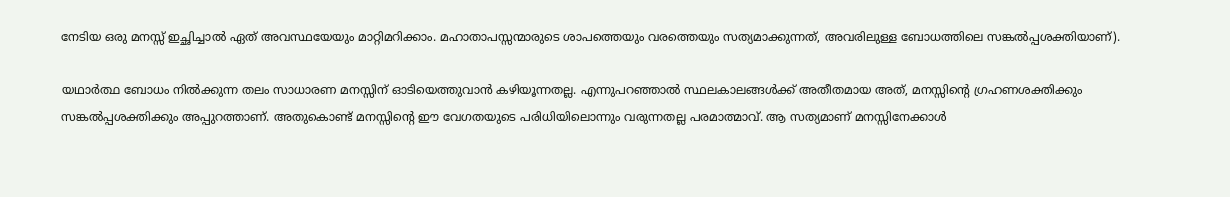നേടിയ ഒരു മനസ്സ് ഇച്ഛിച്ചാല്‍ ഏത് അവസ്ഥയേയും മാറ്റിമറിക്കാം. മഹാതാപസ്സന്മാരുടെ ശാപത്തെയും വരത്തെയും സത്യമാക്കുന്നത്, അവരിലുള്ള ബോധത്തിലെ സങ്കല്‍പ്പശക്തിയാണ്).

യഥാര്‍ത്ഥ ബോധം നില്‍ക്കുന്ന തലം സാധാരണ മനസ്സിന് ഓടിയെത്തുവാന്‍ കഴിയൂന്നതല്ല. എന്നുപറഞ്ഞാല്‍ സ്ഥലകാലങ്ങള്‍ക്ക് അതീതമായ അത്, മനസ്സിന്റെ ഗ്രഹണശക്തിക്കും സങ്കല്‍പ്പശക്തിക്കും അപ്പുറത്താണ്. അതുകൊണ്ട് മനസ്സിന്റെ ഈ വേഗതയുടെ പരിധിയിലൊന്നും വരുന്നതല്ല പരമാത്മാവ്. ആ സത്യമാണ് മനസ്സിനേക്കാള്‍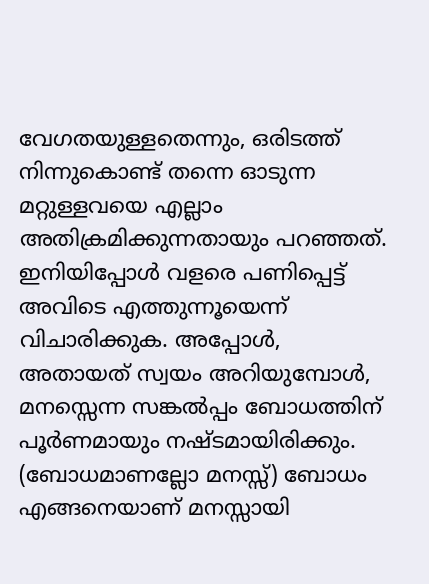വേഗതയുള്ളതെന്നും, ഒരിടത്ത് നിന്നുകൊണ്ട് തന്നെ ഓടുന്ന മറ്റുള്ളവയെ എല്ലാം അതിക്രമിക്കുന്നതായും പറഞ്ഞത്. ഇനിയിപ്പോള്‍ വളരെ പണിപ്പെട്ട് അവിടെ എത്തുന്നൂയെന്ന് വിചാരിക്കുക. അപ്പോള്‍, അതായത് സ്വയം അറിയുമ്പോള്‍, മനസ്സെന്ന സങ്കല്‍പ്പം ബോധത്തിന് പൂര്‍ണമായും നഷ്ടമായിരിക്കും. (ബോധമാണല്ലോ മനസ്സ്) ബോധം എങ്ങനെയാണ് മനസ്സായി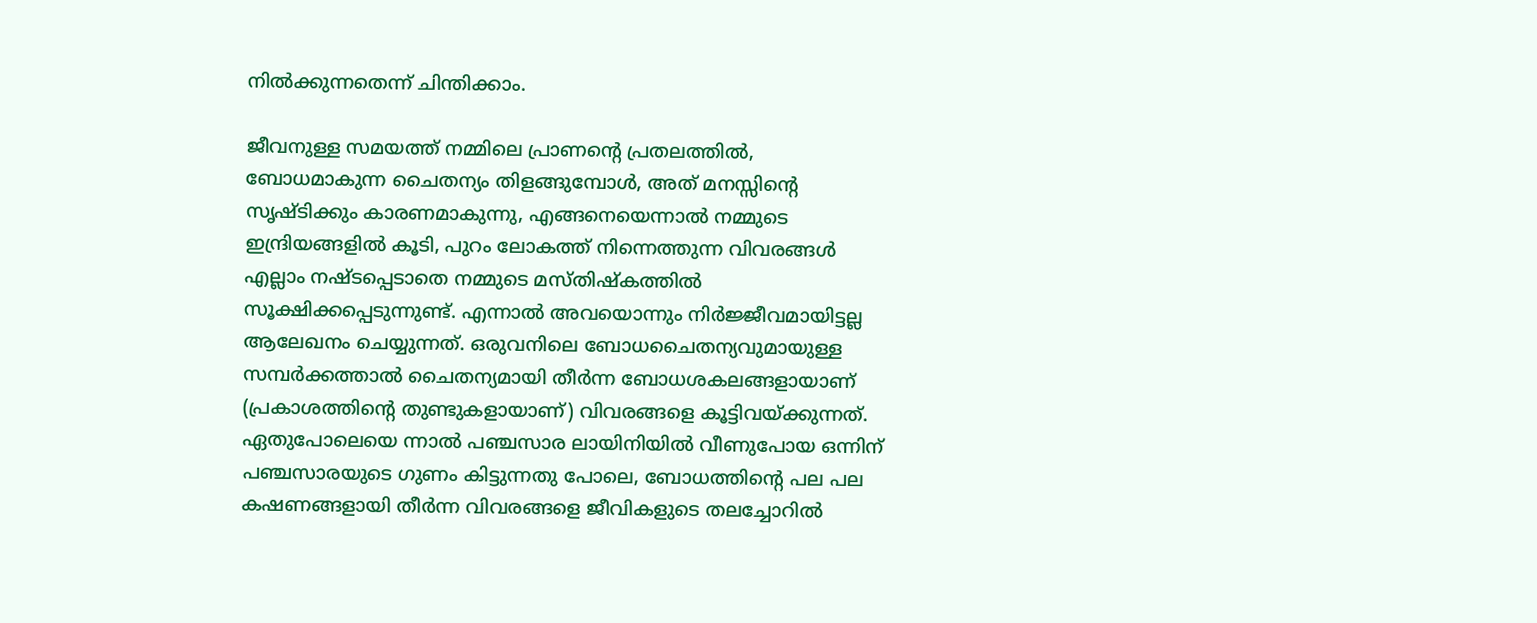നില്‍ക്കുന്നതെന്ന് ചിന്തിക്കാം.

ജീവനുള്ള സമയത്ത് നമ്മിലെ പ്രാണന്റെ പ്രതലത്തില്‍, ബോധമാകുന്ന ചൈതന്യം തിളങ്ങുമ്പോള്‍, അത് മനസ്സിന്റെ സൃഷ്ടിക്കും കാരണമാകുന്നു, എങ്ങനെയെന്നാല്‍ നമ്മുടെ ഇന്ദ്രിയങ്ങളില്‍ കൂടി, പുറം ലോകത്ത് നിന്നെത്തുന്ന വിവരങ്ങള്‍ എല്ലാം നഷ്ടപ്പെടാതെ നമ്മുടെ മസ്തിഷ്‌കത്തില്‍ സൂക്ഷിക്കപ്പെടുന്നുണ്ട്. എന്നാല്‍ അവയൊന്നും നിര്‍ജ്ജീവമായിട്ടല്ല ആലേഖനം ചെയ്യുന്നത്. ഒരുവനിലെ ബോധചൈതന്യവുമായുള്ള സമ്പര്‍ക്കത്താല്‍ ചൈതന്യമായി തീര്‍ന്ന ബോധശകലങ്ങളായാണ് (പ്രകാശത്തിന്റെ തുണ്ടുകളായാണ്) വിവരങ്ങളെ കൂട്ടിവയ്‌ക്കുന്നത്. ഏതുപോലെയെ ന്നാല്‍ പഞ്ചസാര ലായിനിയില്‍ വീണുപോയ ഒന്നിന് പഞ്ചസാരയുടെ ഗുണം കിട്ടുന്നതു പോലെ, ബോധത്തിന്റെ പല പല കഷണങ്ങളായി തീര്‍ന്ന വിവരങ്ങളെ ജീവികളുടെ തലച്ചോറില്‍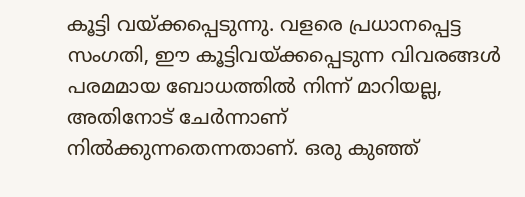കൂട്ടി വയ്‌ക്കപ്പെടുന്നു. വളരെ പ്രധാനപ്പെട്ട സംഗതി, ഈ കൂട്ടിവയ്‌ക്കപ്പെടുന്ന വിവരങ്ങള്‍ പരമമായ ബോധത്തില്‍ നിന്ന് മാറിയല്ല, അതിനോട് ചേര്‍ന്നാണ് നില്‍ക്കുന്നതെന്നതാണ്. ഒരു കുഞ്ഞ്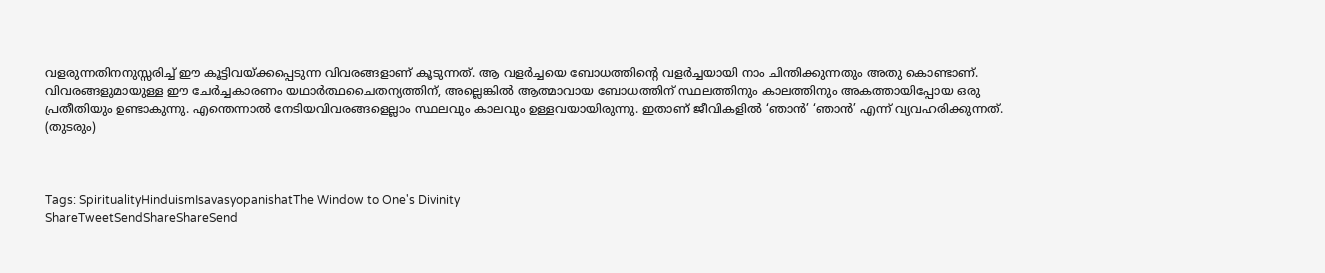വളരുന്നതിനനുസ്സരിച്ച് ഈ കൂട്ടിവയ്‌ക്കപ്പെടുന്ന വിവരങ്ങളാണ് കൂടുന്നത്. ആ വളര്‍ച്ചയെ ബോധത്തിന്റെ വളര്‍ച്ചയായി നാം ചിന്തിക്കുന്നതും അതു കൊണ്ടാണ്. വിവരങ്ങളുമായുള്ള ഈ ചേര്‍ച്ചകാരണം യഥാര്‍ത്ഥചൈതന്യത്തിന്, അല്ലെങ്കില്‍ ആത്മാവായ ബോധത്തിന് സ്ഥലത്തിനും കാലത്തിനും അകത്തായിപ്പോയ ഒരു പ്രതീതിയും ഉണ്ടാകുന്നു. എന്തെന്നാല്‍ നേടിയവിവരങ്ങളെല്ലാം സ്ഥലവും കാലവും ഉള്ളവയായിരുന്നു. ഇതാണ് ജീവികളില്‍ ‘ഞാന്‍’ ‘ഞാന്‍’ എന്ന് വ്യവഹരിക്കുന്നത്.
(തുടരും)



Tags: SpiritualityHinduismIsavasyopanishatThe Window to One's Divinity
ShareTweetSendShareShareSend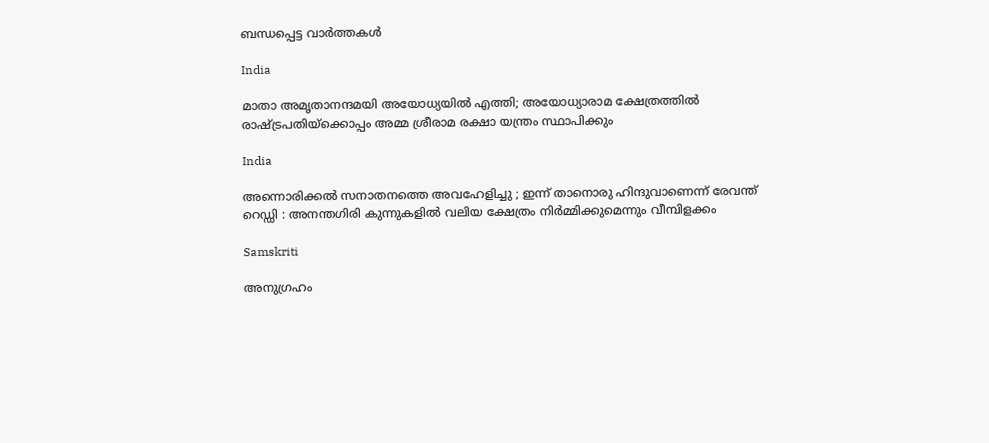ബന്ധപ്പെട്ട വാര്‍ത്തകള്‍

India

മാതാ അമൃതാനന്ദമയി അയോധ്യയില്‍ എത്തി; അയോധ്യാരാമ ക്ഷേത്രത്തിൽ രാഷ്‌ട്രപതിയ്‌ക്കൊപ്പം അമ്മ ശ്രീരാമ രക്ഷാ യന്ത്രം സ്ഥാപിക്കും

India

അന്നൊരിക്കൽ സനാതനത്തെ അവഹേളിച്ചു ; ഇന്ന് താനൊരു ഹിന്ദുവാണെന്ന് രേവന്ത് റെഡ്ഡി : അനന്തഗിരി കുന്നുകളിൽ വലിയ ക്ഷേത്രം നിർമ്മിക്കുമെന്നും വീമ്പിളക്കം

Samskriti

അനുഗ്രഹം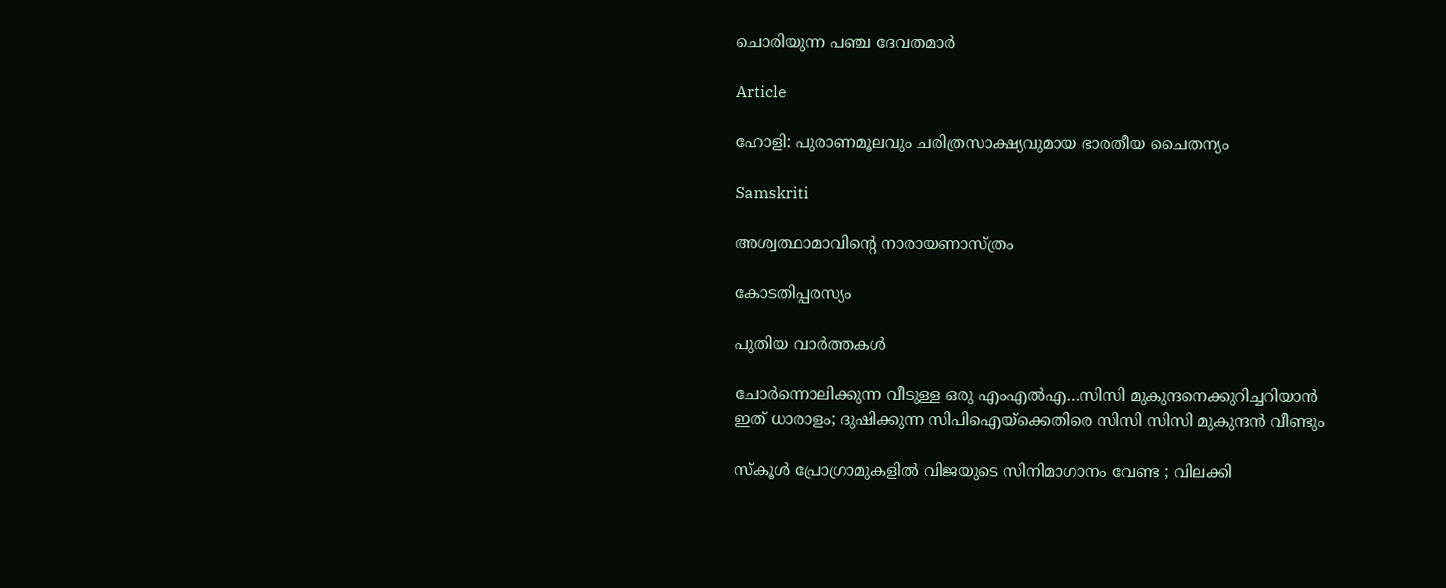ചൊരിയുന്ന പഞ്ച ദേവതമാര്‍

Article

ഹോളി: പുരാണമൂലവും ചരിത്രസാക്ഷ്യവുമായ ഭാരതീയ ചൈതന്യം

Samskriti

അശ്വത്ഥാമാവിന്റെ നാരായണാസ്ത്രം

കോടതിപ്പരസ്യം

പുതിയ വാര്‍ത്തകള്‍

ചോര്‍ന്നൊലിക്കുന്ന വീടുള്ള ഒരു എംഎല്‍എ…സിസി മുകുന്ദനെക്കുറിച്ചറിയാന്‍ ഇത് ധാരാളം; ദുഷിക്കുന്ന സിപിഐയ്‌ക്കെതിരെ സിസി സിസി മുകുന്ദന്‍ വീണ്ടും

സ്കൂൾ പ്രോഗ്രാമുകളിൽ വിജയുടെ സിനിമാഗാനം വേണ്ട ; വിലക്കി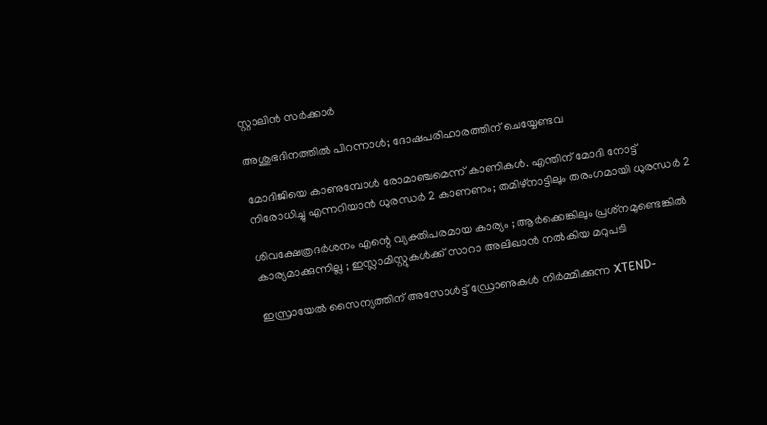സ്റ്റാലിൻ സർക്കാർ

അശുഭദിനത്തിൽ പിറന്നാൾ; ദോഷപരിഹാരത്തിന് ചെയ്യേണ്ടവ

മോദിജിയെ കാണുമ്പോള്‍ രോമാഞ്ചമെന്ന് കാണികള്‍. എന്തിന് മോദി നോട്ട് നിരോധിച്ചു എന്നറിയാന്‍ ധുരന്ധര്‍ 2 കാണണം; തമിഴ്നാട്ടിലും തരംഗമായി ധുരന്ധര്‍ 2

ശിവക്ഷേത്രദർശനം എന്റെ വ്യക്തിപരമായ കാര്യം ; ആർക്കെങ്കിലും പ്രശ്‌നമുണ്ടെങ്കിൽ കാര്യമാക്കുന്നില്ല ; ഇസ്ലാമിസ്റ്റുകൾക്ക് സാറാ അലിഖാൻ നൽകിയ മറുപടി

ഇസ്രായേൽ സൈന്യത്തിന് അസോൾട്ട് ഡ്രോണുകൾ നിർമ്മിക്കുന്ന XTEND-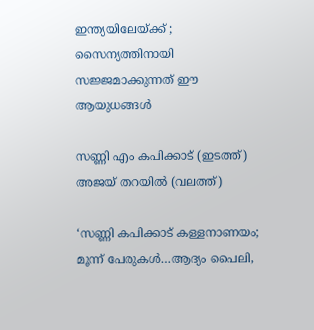ഇന്ത്യയിലേയ്‌ക്ക് ; സൈന്യത്തിനായി സജ്ജമാക്കുന്നത് ഈ ആയുധങ്ങൾ

സണ്ണി എം കപിക്കാട് (ഇടത്ത്) അജയ് തറയില്‍ (വലത്ത്)

‘സണ്ണി കപിക്കാട് കള്ളനാണയം; മൂന്ന് പേരുകള്‍…ആദ്യം പൈലി,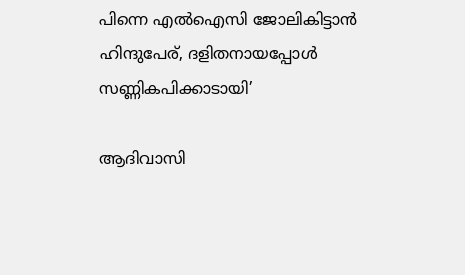പിന്നെ എല്‍ഐസി ജോലികിട്ടാന്‍ ഹിന്ദുപേര്, ദളിതനായപ്പോള്‍ സണ്ണികപിക്കാടായി’

ആദിവാസി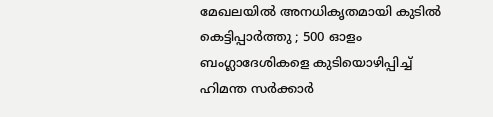മേഖലയിൽ അനധികൃതമായി കുടിൽ കെട്ടിപ്പാർത്തു ; 500 ഓളം ബംഗ്ലാദേശികളെ കുടിയൊഴിപ്പിച്ച് ഹിമന്ത സർക്കാർ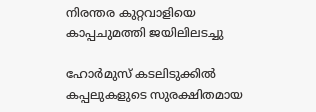നിരന്തര കുറ്റവാളിയെ കാപ്പചുമത്തി ജയിലിലടച്ചു

ഹോർമുസ് കടലിടുക്കിൽ കപ്പലുകളുടെ സുരക്ഷിതമായ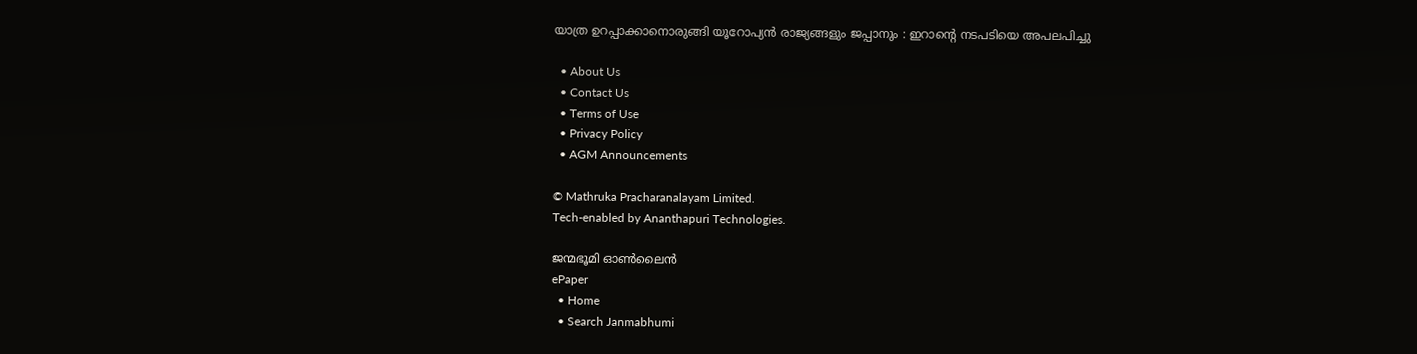യാത്ര ഉറപ്പാക്കാനൊരുങ്ങി യൂറോപ്യൻ രാജ്യങ്ങളും ജപ്പാനും : ഇറാന്റെ നടപടിയെ അപലപിച്ചു

  • About Us
  • Contact Us
  • Terms of Use
  • Privacy Policy
  • AGM Announcements

© Mathruka Pracharanalayam Limited.
Tech-enabled by Ananthapuri Technologies.

ജന്മഭൂമി ഓണ്‍ലൈന്‍
ePaper
  • Home
  • Search Janmabhumi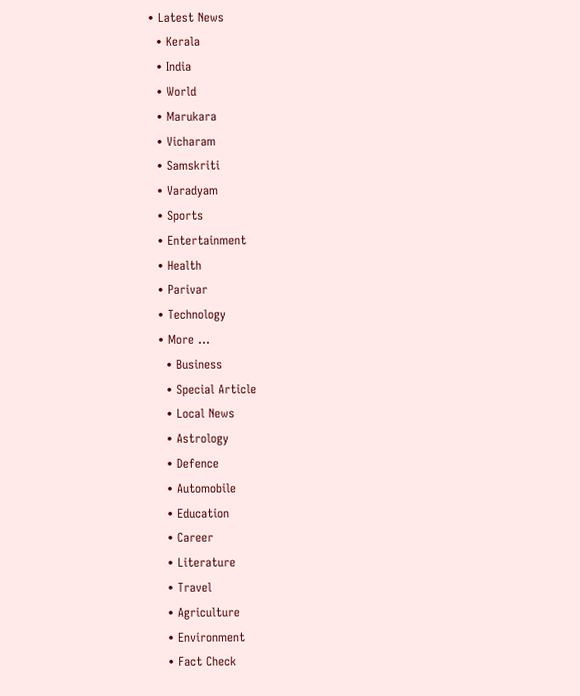• Latest News
  • Kerala
  • India
  • World
  • Marukara
  • Vicharam
  • Samskriti
  • Varadyam
  • Sports
  • Entertainment
  • Health
  • Parivar
  • Technology
  • More …
    • Business
    • Special Article
    • Local News
    • Astrology
    • Defence
    • Automobile
    • Education
    • Career
    • Literature
    • Travel
    • Agriculture
    • Environment
    • Fact Check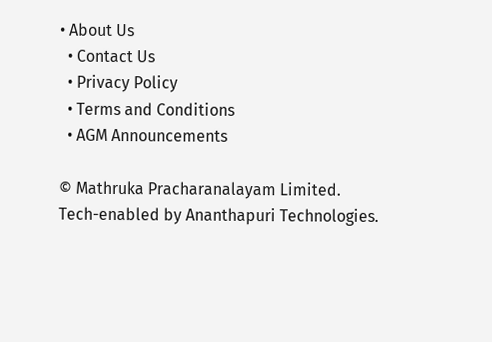• About Us
  • Contact Us
  • Privacy Policy
  • Terms and Conditions
  • AGM Announcements

© Mathruka Pracharanalayam Limited.
Tech-enabled by Ananthapuri Technologies.